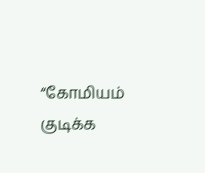“கோமியம் குடிக்க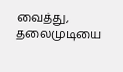வைத்து, தலைமுடியை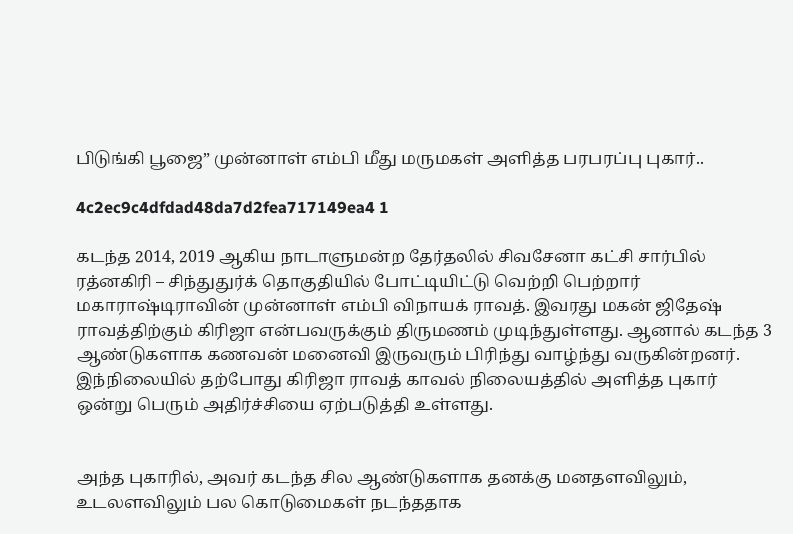பிடுங்கி பூஜை” முன்னாள் எம்பி மீது மருமகள் அளித்த பரபரப்பு புகார்..

4c2ec9c4dfdad48da7d2fea717149ea4 1

கடந்த 2014, 2019 ஆகிய நாடாளுமன்ற தேர்தலில் சிவசேனா கட்சி சார்பில் ரத்னகிரி – சிந்துதுர்க் தொகுதியில் போட்டியிட்டு வெற்றி பெற்றார் மகாராஷ்டிராவின் முன்னாள் எம்பி விநாயக் ராவத். இவரது மகன் ஜிதேஷ் ராவத்திற்கும் கிரிஜா என்பவருக்கும் திருமணம் முடிந்துள்ளது. ஆனால் கடந்த 3 ஆண்டுகளாக கணவன் மனைவி இருவரும் பிரிந்து வாழ்ந்து வருகின்றனர். இந்நிலையில் தற்போது கிரிஜா ராவத் காவல் நிலையத்தில் அளித்த புகார் ஒன்று பெரும் அதிர்ச்சியை ஏற்படுத்தி உள்ளது.


அந்த புகாரில், அவர் கடந்த சில ஆண்டுகளாக தனக்கு மனதளவிலும், உடலளவிலும் பல கொடுமைகள் நடந்ததாக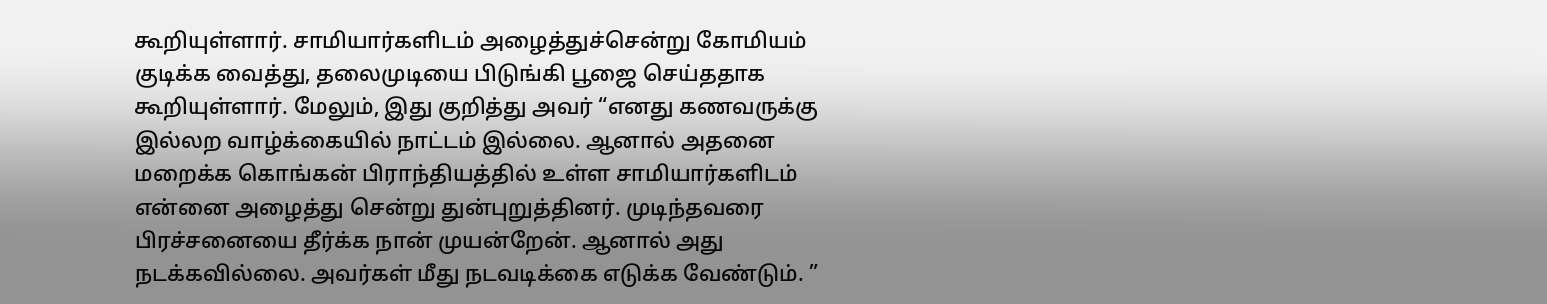கூறியுள்ளார். சாமியார்களிடம் அழைத்துச்சென்று கோமியம் குடிக்க வைத்து, தலைமுடியை பிடுங்கி பூஜை செய்ததாக கூறியுள்ளார். மேலும், இது குறித்து அவர் “எனது கணவருக்கு இல்லற வாழ்க்கையில் நாட்டம் இல்லை. ஆனால் அதனை மறைக்க கொங்கன் பிராந்தியத்தில் உள்ள சாமியார்களிடம் என்னை அழைத்து சென்று துன்புறுத்தினர். முடிந்தவரை பிரச்சனையை தீர்க்க நான் முயன்றேன். ஆனால் அது நடக்கவில்லை. அவர்கள் மீது நடவடிக்கை எடுக்க வேண்டும். ”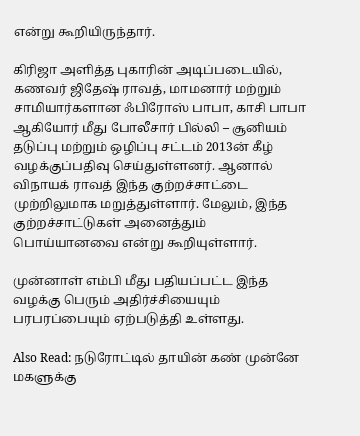என்று கூறியிருந்தார்.

கிரிஜா அளித்த புகாரின் அடிப்படையில், கணவர் ஜிதேஷ் ராவத், மாமனார் மற்றும் சாமியார்களான ஃபிரோஸ் பாபா, காசி பாபா ஆகியோர் மீது போலீசார் பில்லி – சூனியம் தடுப்பு மற்றும் ஒழிப்பு சட்டம் 2013ன் கீழ் வழக்குப்பதிவு செய்துள்ளனர். ஆனால் விநாயக் ராவத் இந்த குற்றச்சாட்டை முற்றிலுமாக மறுத்துள்ளார். மேலும், இந்த குற்றச்சாட்டுகள் அனைத்தும் பொய்யானவை என்று கூறியுள்ளார்.

முன்னாள் எம்பி மீது பதியப்பட்ட இந்த வழக்கு பெரும் அதிர்ச்சியையும் பரபரப்பையும் ஏற்படுத்தி உள்ளது.

Also Read: நடுரோட்டில் தாயின் கண் முன்னே மகளுக்கு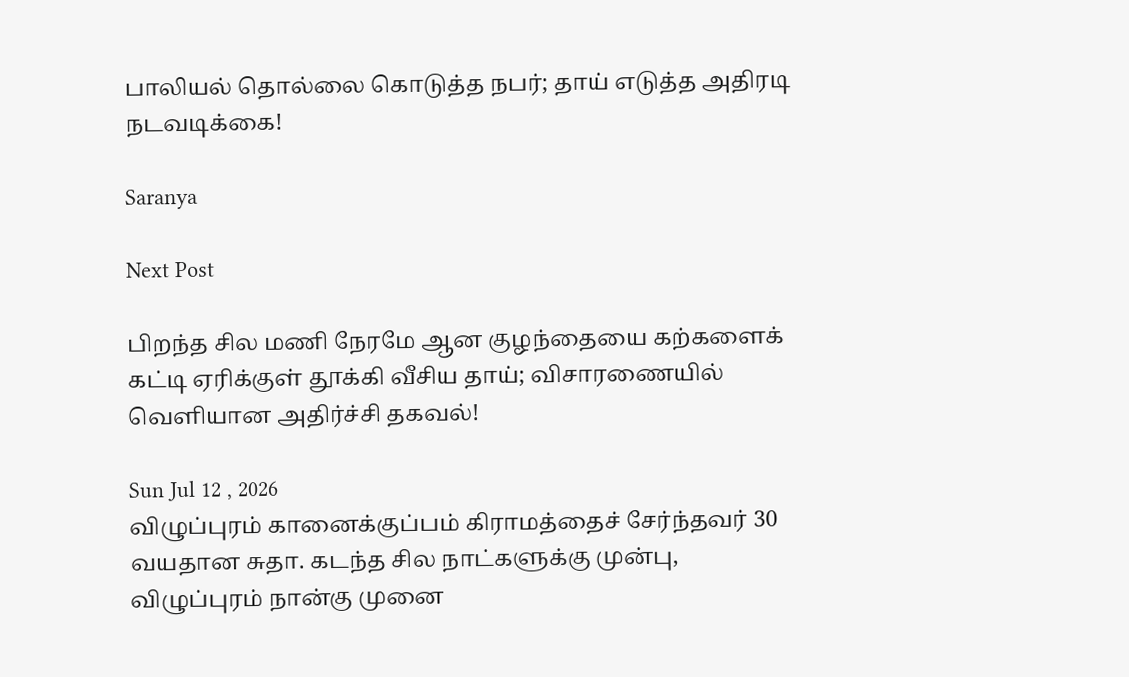பாலியல் தொல்லை கொடுத்த நபர்; தாய் எடுத்த அதிரடி நடவடிக்கை!

Saranya

Next Post

பிறந்த சில மணி நேரமே ஆன குழந்தையை கற்களைக் கட்டி ஏரிக்குள் தூக்கி வீசிய தாய்; விசாரணையில் வெளியான அதிர்ச்சி தகவல்!

Sun Jul 12 , 2026
விழுப்புரம் கானைக்குப்பம் கிராமத்தைச் சேர்ந்தவர் 30 வயதான சுதா. கடந்த சில நாட்களுக்கு முன்பு, விழுப்புரம் நான்கு முனை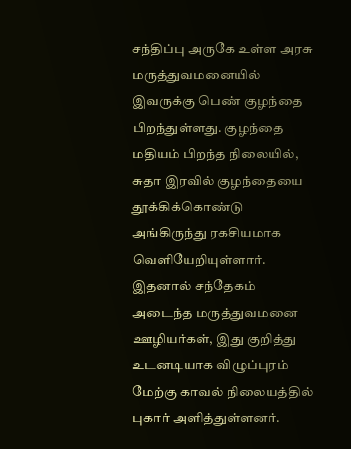சந்திப்பு அருகே உள்ள அரசு மருத்துவமனையில் இவருக்கு பெண் குழந்தை பிறந்துள்ளது. குழந்தை மதியம் பிறந்த நிலையில், சுதா இரவில் குழந்தையை தூக்கிக்கொண்டு அங்கிருந்து ரகசியமாக வெளியேறியுள்ளார். இதனால் சந்தேகம் அடைந்த மருத்துவமனை ஊழியர்கள், இது குறித்து உடனடியாக விழுப்புரம் மேற்கு காவல் நிலையத்தில் புகார் அளித்துள்ளனர்.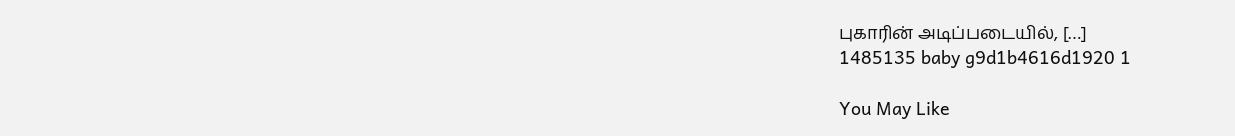புகாரின் அடிப்படையில், […]
1485135 baby g9d1b4616d1920 1

You May Like